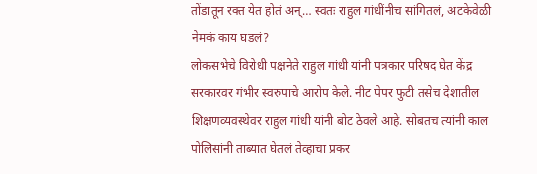तोंडातून रक्त येत होतं अन्… स्वतः राहुल गांधींनीच सांगितलं, अटकेवेळी नेमकं काय घडलं?
लोकसभेचे विरोधी पक्षनेते राहुल गांधी यांनी पत्रकार परिषद घेत केंद्र सरकारवर गंभीर स्वरुपाचे आरोप केले. नीट पेपर फुटी तसेच देशातील शिक्षणव्यवस्थेवर राहुल गांधी यांनी बोट ठेवले आहे. सोबतच त्यांनी काल पोलिसांनी ताब्यात घेतलं तेव्हाचा प्रकर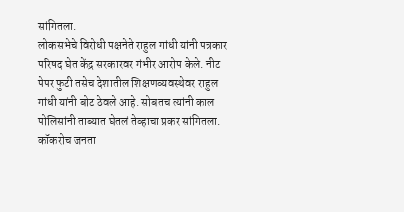सांगितला.
लोकसभेचे विरोधी पक्षनेते राहुल गांधी यांनी पत्रकार परिषद घेत केंद्र सरकारवर गंभीर आरोप केले. नीट पेपर फुटी तसेच देशातील शिक्षणव्यवस्थेवर राहुल गांधी यांनी बोट ठेवले आहे. सोबतच त्यांनी काल पोलिसांनी ताब्यात घेतलं तेव्हाचा प्रकर सांगितला.
कॉकरोच जनता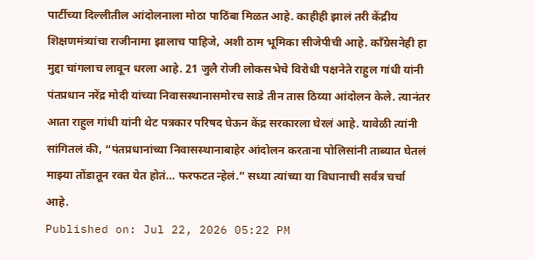पार्टीच्या दिल्लीतील आंदोलनाला मोठा पाठिंबा मिळत आहे. काहीही झालं तरी केंद्रीय शिक्षणमंत्र्यांचा राजीनामा झालाच पाहिजे, अशी ठाम भूमिका सीजेपीची आहे. काँग्रेसनेही हा मुद्दा चांगलाच लावून धरला आहे. 21 जुलै रोजी लोकसभेचे विरोधी पक्षनेते राहुल गांधी यांनी पंतप्रधान नरेंद्र मोदी यांच्या निवासस्थानासमोरच साडे तीन तास ठिय्या आंदोलन केले. त्यानंतर आता राहुल गांधी यांनी थेट पत्रकार परिषद घेऊन केंद्र सरकारला घेरलं आहे. यावेळी त्यांनी सांगितलं की, “पंतप्रधानांच्या निवासस्थानाबाहेर आंदोलन करताना पोलिसांनी ताब्यात घेतलं माझ्या तोंडातून रक्त येत होतं… फरफटत न्हेलं.” सध्या त्यांच्या या विधानाची सर्वत्र चर्चा आहे.
Published on: Jul 22, 2026 05:22 PM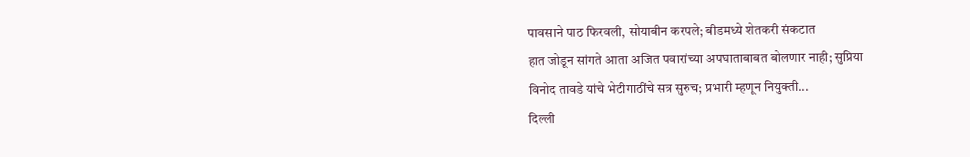पावसाने पाठ फिरवली, सोयाबीन करपले; बीडमध्ये शेतकरी संकटात
हात जोडून सांगते आता अजित पवारांच्या अपघाताबाबत बोलणार नाही; सुप्रिया
विनोद तावडे यांचे भेटीगाठींचे सत्र सुरुच; प्रभारी म्हणून नियुक्ती...
दिल्ली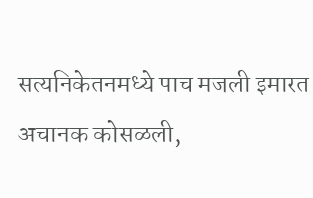सत्यनिकेतनमध्ये पाच मजली इमारत अचानक कोसळली,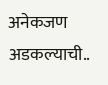अनेकजण अडकल्याची..